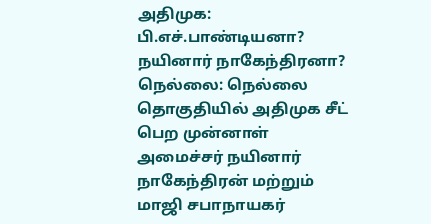அதிமுக: பி.எச்.பாண்டியனா? நயினார் நாகேந்திரனா?
நெல்லை: நெல்லை தொகுதியில் அதிமுக சீட் பெற முன்னாள் அமைச்சர் நயினார் நாகேந்திரன் மற்றும் மாஜி சபாநாயகர்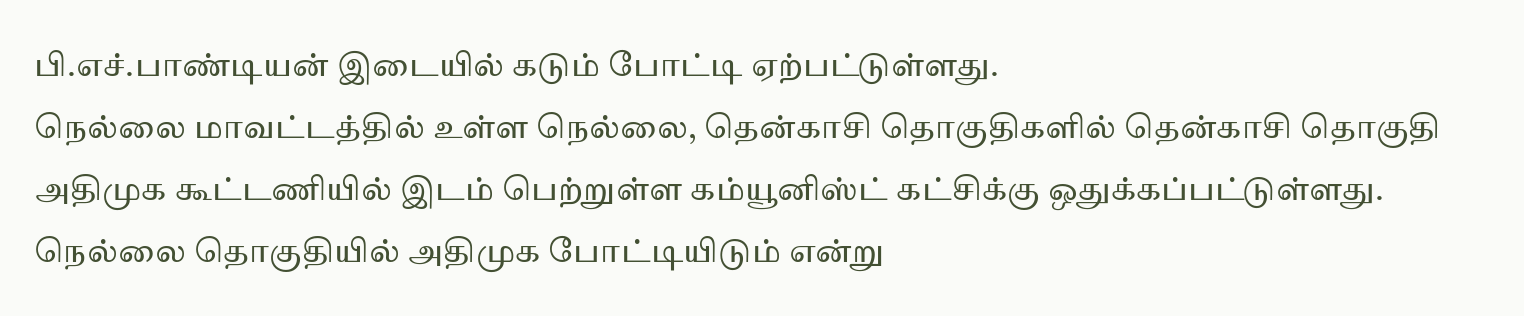பி.எச்.பாண்டியன் இடையில் கடும் போட்டி ஏற்பட்டுள்ளது.
நெல்லை மாவட்டத்தில் உள்ள நெல்லை, தென்காசி தொகுதிகளில் தென்காசி தொகுதி அதிமுக கூட்டணியில் இடம் பெற்றுள்ள கம்யூனிஸ்ட் கட்சிக்கு ஒதுக்கப்பட்டுள்ளது. நெல்லை தொகுதியில் அதிமுக போட்டியிடும் என்று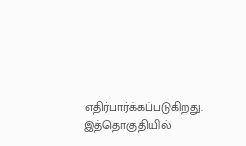எதிர்பார்க்கப்படுகிறது.
இத்தொகுதியில்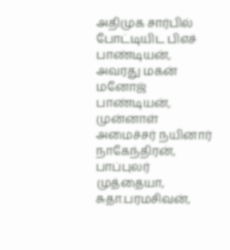அதிமுக சார்பில் போட்டியிட பிஎச் பாண்டியன், அவரது மகன் மனோஜ் பாண்டியன், முன்னாள் அமைச்சர் நயினார் நாகேந்திரன், பாப்புலர் முத்தையா, சுதா.பரமசிவன்,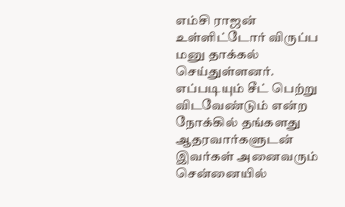எம்சி ராஜன் உள்ளிட்டோர் விருப்ப மனு தாக்கல் செய்துள்ளனர்.
எப்படியும் சீட் பெற்று விடவேண்டும் என்ற நோக்கில் தங்களது ஆதரவார்களுடன் இவர்கள் அனைவரும் சென்னையில்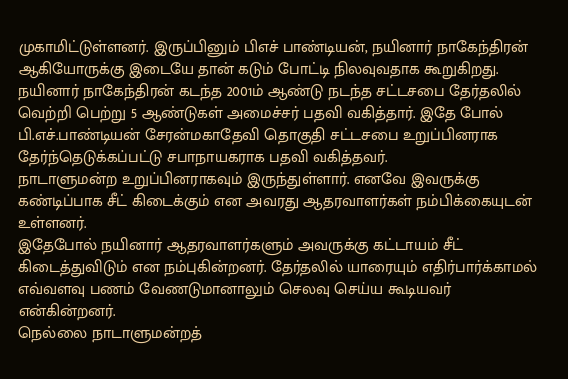முகாமிட்டுள்ளனர். இருப்பினும் பிஎச் பாண்டியன், நயினார் நாகேந்திரன் ஆகியோருக்கு இடையே தான் கடும் போட்டி நிலவுவதாக கூறுகிறது.
நயினார் நாகேந்திரன் கடந்த 2001ம் ஆண்டு நடந்த சட்டசபை தேர்தலில் வெற்றி பெற்று 5 ஆண்டுகள் அமைச்சர் பதவி வகித்தார். இதே போல் பி.எச்.பாண்டியன் சேரன்மகாதேவி தொகுதி சட்டசபை உறுப்பினராக தேர்ந்தெடுக்கப்பட்டு சபாநாயகராக பதவி வகித்தவர்.
நாடாளுமன்ற உறுப்பினராகவும் இருந்துள்ளார். எனவே இவருக்கு கண்டிப்பாக சீட் கிடைக்கும் என அவரது ஆதரவாளர்கள் நம்பிக்கையுடன் உள்ளனர்.
இதேபோல் நயினார் ஆதரவாளர்களும் அவருக்கு கட்டாயம் சீட் கிடைத்துவிடும் என நம்புகின்றனர். தேர்தலில் யாரையும் எதிர்பார்க்காமல் எவ்வளவு பணம் வேணடுமானாலும் செலவு செய்ய கூடியவர் என்கின்றனர்.
நெல்லை நாடாளுமன்றத்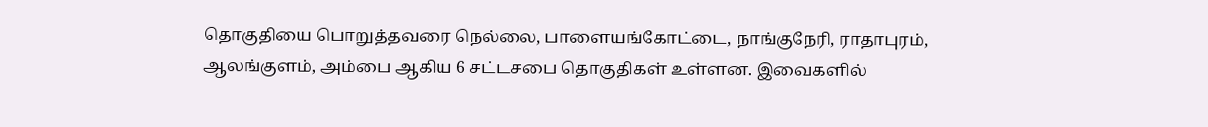தொகுதியை பொறுத்தவரை நெல்லை, பாளையங்கோட்டை, நாங்குநேரி, ராதாபுரம், ஆலங்குளம், அம்பை ஆகிய 6 சட்டசபை தொகுதிகள் உள்ளன. இவைகளில்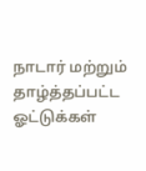நாடார் மற்றும் தாழ்த்தப்பட்ட ஓட்டுக்கள்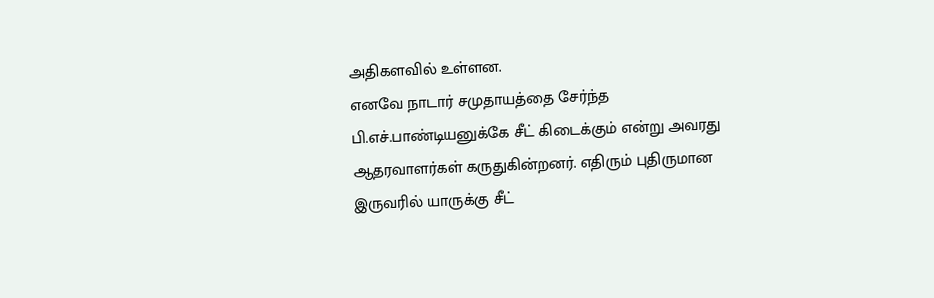அதிகளவில் உள்ளன.
எனவே நாடார் சமுதாயத்தை சேர்ந்த பி.எச்.பாண்டியனுக்கே சீட் கிடைக்கும் என்று அவரது ஆதரவாளர்கள் கருதுகின்றனர். எதிரும் புதிருமான இருவரில் யாருக்கு சீட்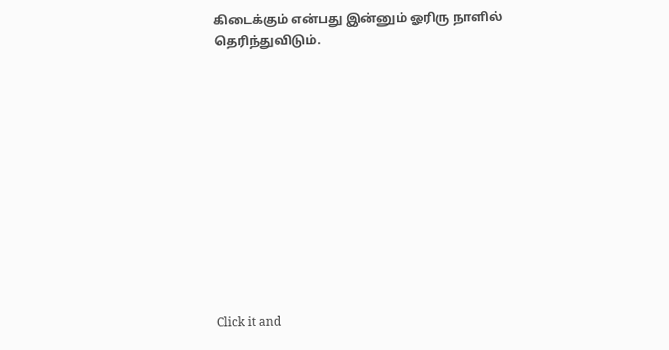கிடைக்கும் என்பது இன்னும் ஓரிரு நாளில் தெரிந்துவிடும்.












Click it and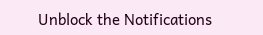Unblock the Notifications